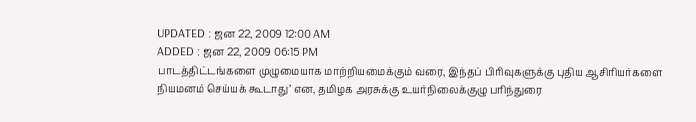UPDATED : ஜன 22, 2009 12:00 AM
ADDED : ஜன 22, 2009 06:15 PM
பாடத்திட்டங்களை முழுமையாக மாற்றியமைக்கும் வரை, இந்தப் பிரிவுகளுக்கு புதிய ஆசிரியர்களை நியமனம் செய்யக் கூடாது’ என, தமிழக அரசுக்கு உயர்நிலைக்குழு பரிந்துரை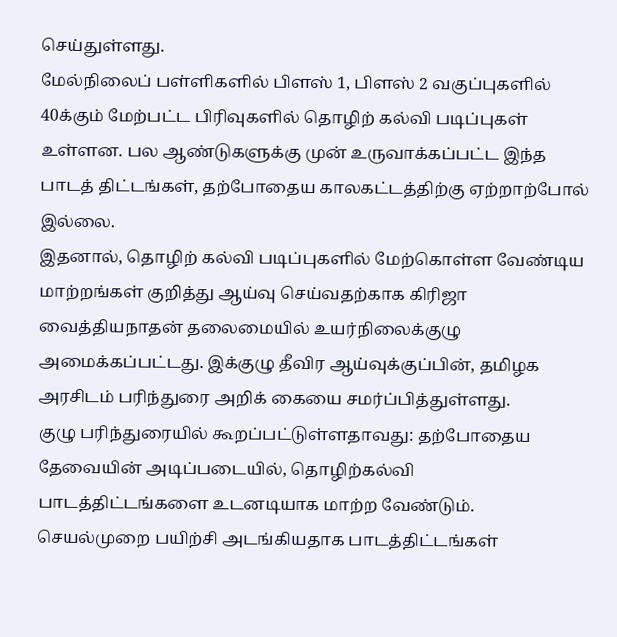செய்துள்ளது.
மேல்நிலைப் பள்ளிகளில் பிளஸ் 1, பிளஸ் 2 வகுப்புகளில் 40க்கும் மேற்பட்ட பிரிவுகளில் தொழிற் கல்வி படிப்புகள் உள்ளன. பல ஆண்டுகளுக்கு முன் உருவாக்கப்பட்ட இந்த பாடத் திட்டங்கள், தற்போதைய காலகட்டத்திற்கு ஏற்றாற்போல் இல்லை.
இதனால், தொழிற் கல்வி படிப்புகளில் மேற்கொள்ள வேண்டிய மாற்றங்கள் குறித்து ஆய்வு செய்வதற்காக கிரிஜா வைத்தியநாதன் தலைமையில் உயர்நிலைக்குழு அமைக்கப்பட்டது. இக்குழு தீவிர ஆய்வுக்குப்பின், தமிழக அரசிடம் பரிந்துரை அறிக் கையை சமர்ப்பித்துள்ளது.
குழு பரிந்துரையில் கூறப்பட்டுள்ளதாவது: தற்போதைய தேவையின் அடிப்படையில், தொழிற்கல்வி பாடத்திட்டங்களை உடனடியாக மாற்ற வேண்டும். செயல்முறை பயிற்சி அடங்கியதாக பாடத்திட்டங்கள்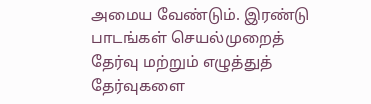அமைய வேண்டும். இரண்டு பாடங்கள் செயல்முறைத் தேர்வு மற்றும் எழுத்துத் தேர்வுகளை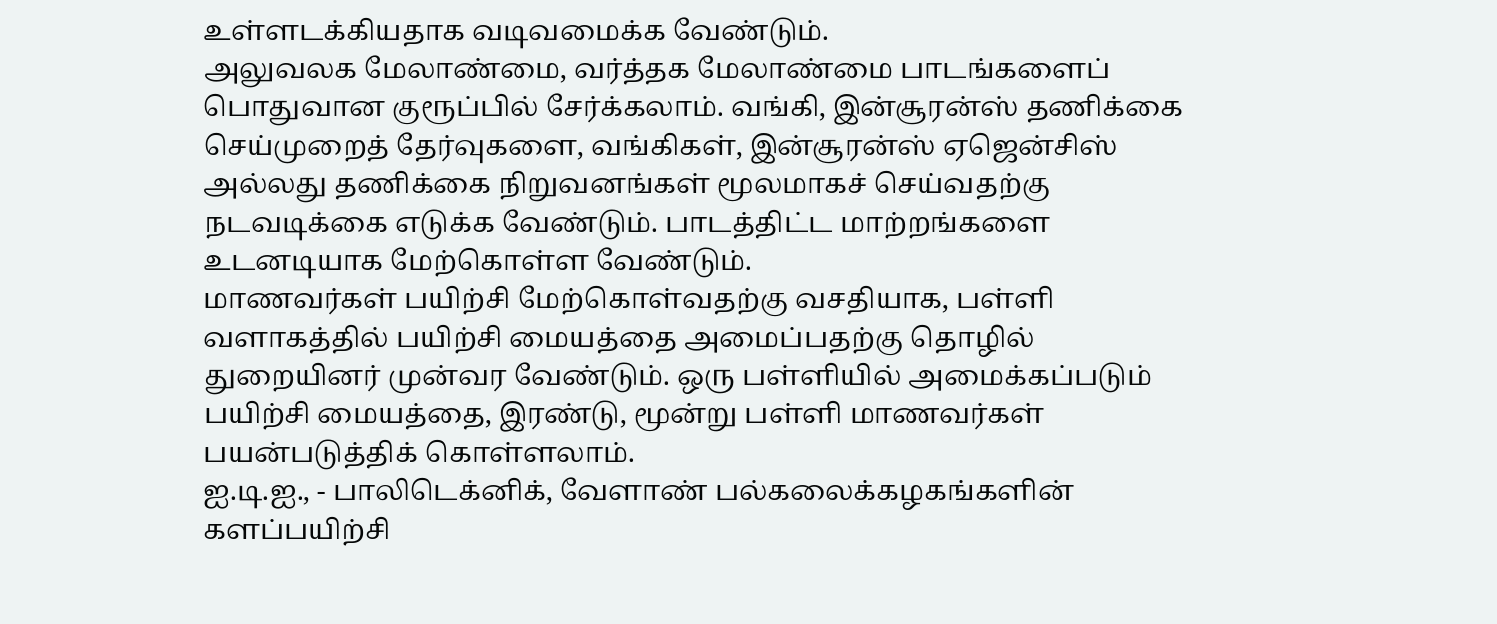உள்ளடக்கியதாக வடிவமைக்க வேண்டும்.
அலுவலக மேலாண்மை, வர்த்தக மேலாண்மை பாடங்களைப் பொதுவான குரூப்பில் சேர்க்கலாம். வங்கி, இன்சூரன்ஸ் தணிக்கை செய்முறைத் தேர்வுகளை, வங்கிகள், இன்சூரன்ஸ் ஏஜென்சிஸ் அல்லது தணிக்கை நிறுவனங்கள் மூலமாகச் செய்வதற்கு நடவடிக்கை எடுக்க வேண்டும். பாடத்திட்ட மாற்றங்களை உடனடியாக மேற்கொள்ள வேண்டும்.
மாணவர்கள் பயிற்சி மேற்கொள்வதற்கு வசதியாக, பள்ளி வளாகத்தில் பயிற்சி மையத்தை அமைப்பதற்கு தொழில் துறையினர் முன்வர வேண்டும். ஒரு பள்ளியில் அமைக்கப்படும் பயிற்சி மையத்தை, இரண்டு, மூன்று பள்ளி மாணவர்கள் பயன்படுத்திக் கொள்ளலாம்.
ஐ.டி.ஐ., - பாலிடெக்னிக், வேளாண் பல்கலைக்கழகங்களின் களப்பயிற்சி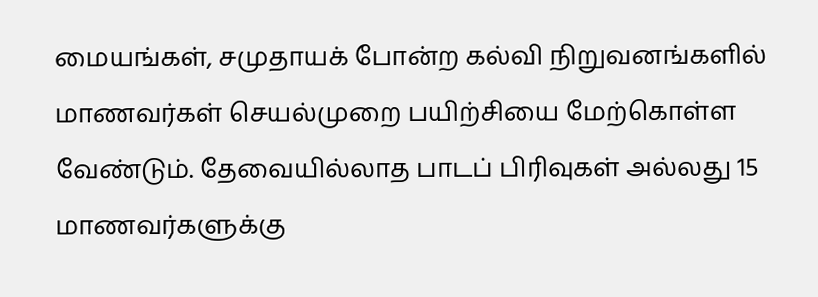மையங்கள், சமுதாயக் போன்ற கல்வி நிறுவனங்களில் மாணவர்கள் செயல்முறை பயிற்சியை மேற்கொள்ள வேண்டும். தேவையில்லாத பாடப் பிரிவுகள் அல்லது 15 மாணவர்களுக்கு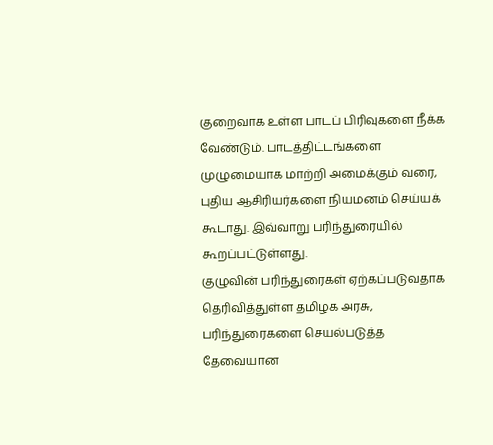குறைவாக உள்ள பாடப் பிரிவுகளை நீக்க வேண்டும். பாடத்திட்டங்களை முழுமையாக மாற்றி அமைக்கும் வரை, புதிய ஆசிரியர்களை நியமனம் செய்யக் கூடாது. இவ்வாறு பரிந்துரையில் கூறப்பட்டுள்ளது.
குழுவின் பரிந்துரைகள் ஏற்கப்படுவதாக தெரிவித்துள்ள தமிழக அரசு, பரிந்துரைகளை செயல்படுத்த தேவையான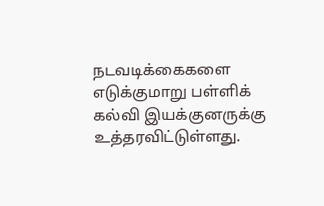நடவடிக்கைகளை எடுக்குமாறு பள்ளிக் கல்வி இயக்குனருக்கு உத்தரவிட்டுள்ளது.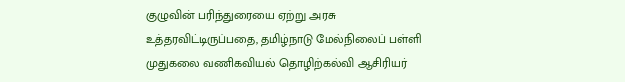குழுவின் பரிந்துரையை ஏற்று அரசு உத்தரவிட்டிருப்பதை, தமிழ்நாடு மேல்நிலைப் பள்ளி முதுகலை வணிகவியல் தொழிற்கல்வி ஆசிரியர்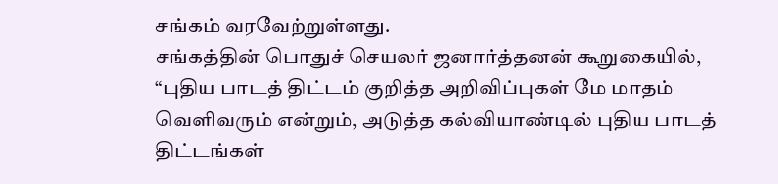சங்கம் வரவேற்றுள்ளது.
சங்கத்தின் பொதுச் செயலர் ஜனார்த்தனன் கூறுகையில், “புதிய பாடத் திட்டம் குறித்த அறிவிப்புகள் மே மாதம் வெளிவரும் என்றும், அடுத்த கல்வியாண்டில் புதிய பாடத் திட்டங்கள்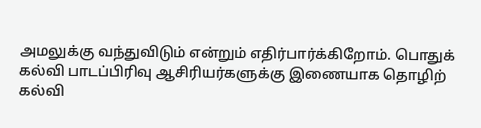அமலுக்கு வந்துவிடும் என்றும் எதிர்பார்க்கிறோம். பொதுக் கல்வி பாடப்பிரிவு ஆசிரியர்களுக்கு இணையாக தொழிற் கல்வி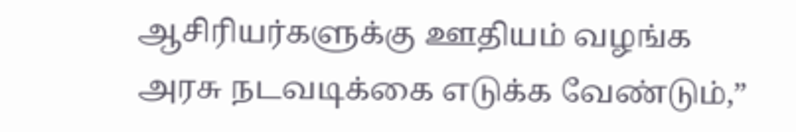ஆசிரியர்களுக்கு ஊதியம் வழங்க அரசு நடவடிக்கை எடுக்க வேண்டும்,”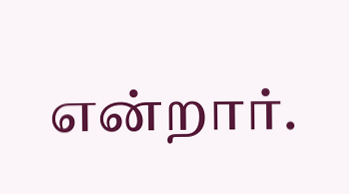என்றார்.